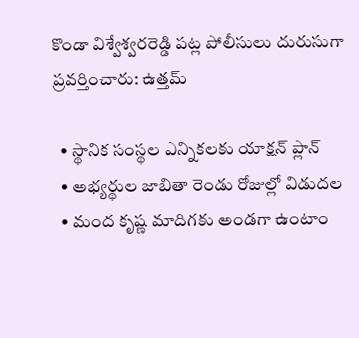కొండా విశ్వేశ్వరరెడ్డి పట్ల పోలీసులు దురుసుగా ప్రవర్తించారు: ఉత్తమ్

  • స్థానిక సంస్థల ఎన్నికలకు యాక్షన్‌ ప్లాన్‌
  • అభ్యర్థుల జాబితా రెండు రోజుల్లో విడుదల
  • మంద కృష్ణ మాదిగకు అండగా ఉంటాం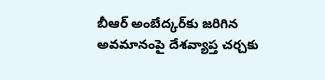బీఆర్ అంబేద్కర్‌కు జరిగిన అవమానంపై దేశవ్యాప్త చర్చకు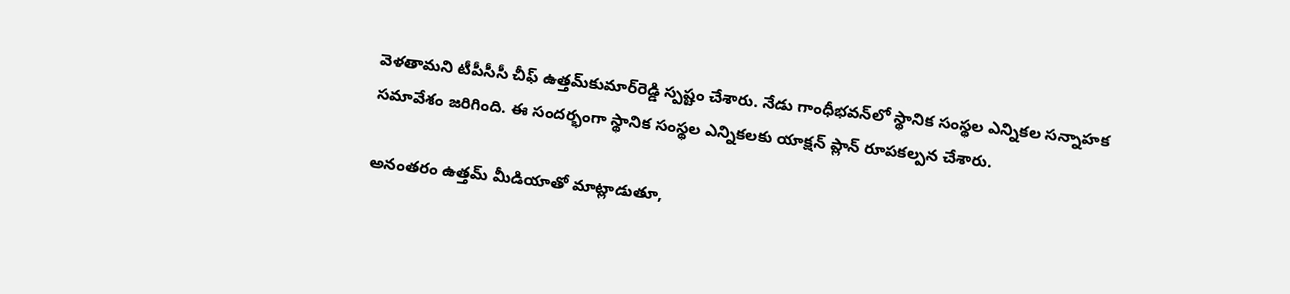వెళతామని టీపీసీసీ చీఫ్‌ ఉత్తమ్‌కుమార్‌రెడ్డి స్పష్టం చేశారు. నేడు గాంధీభవన్‌లో స్థానిక సంస్థల ఎన్నికల సన్నాహక సమావేశం జరిగింది. ఈ సందర్భంగా స్థానిక సంస్థల ఎన్నికలకు యాక్షన్‌ ప్లాన్‌ రూపకల్పన చేశారు.

అనంతరం ఉత్తమ్ మీడియాతో మాట్లాడుతూ,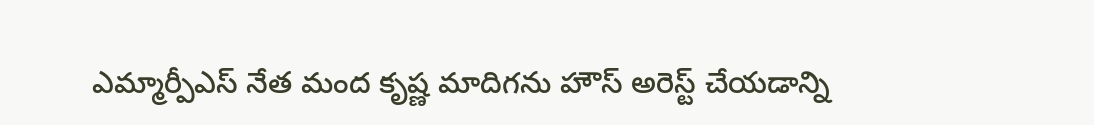ఎమ్మార్పీఎస్ నేత మంద కృష్ణ మాదిగను హౌస్ అరెస్ట్ చేయడాన్ని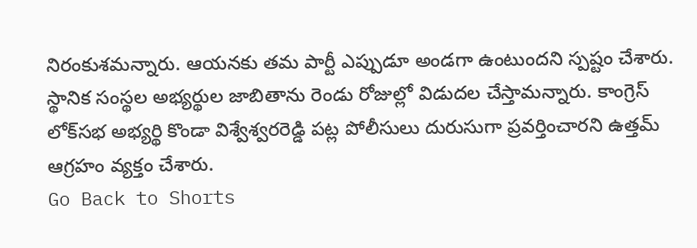నిరంకుశమన్నారు. ఆయనకు తమ పార్టీ ఎప్పుడూ అండగా ఉంటుందని స్పష్టం చేశారు. స్థానిక సంస్థల అభ్యర్థుల జాబితాను రెండు రోజుల్లో విడుదల చేస్తామన్నారు. కాంగ్రెస్ లోక్‌సభ అభ్యర్థి కొండా విశ్వేశ్వరరెడ్డి పట్ల పోలీసులు దురుసుగా ప్రవర్తించారని ఉత్తమ్ ఆగ్రహం వ్యక్తం చేశారు.
Go Back to Shorts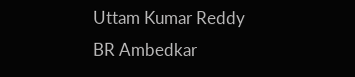Uttam Kumar Reddy
BR Ambedkar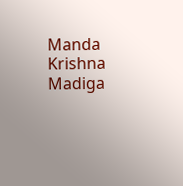Manda Krishna Madiga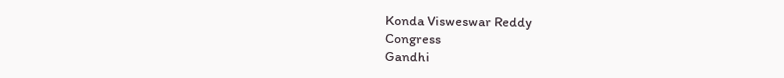Konda Visweswar Reddy
Congress
Gandhi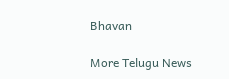Bhavan

More Telugu News